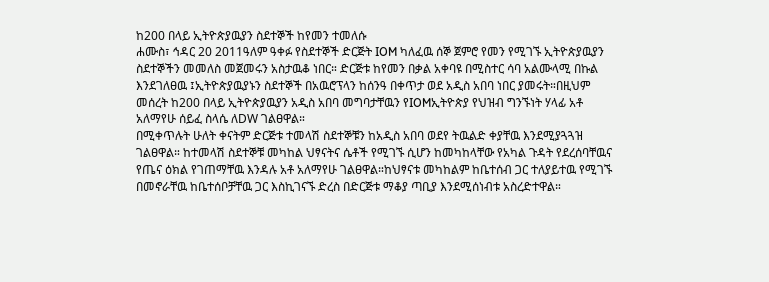ከ200 በላይ ኢትዮጵያዉያን ስደተኞች ከየመን ተመለሱ
ሐሙስ፣ ኅዳር 20 2011ዓለም ዓቀፉ የስደተኞች ድርጅት IOM ካለፈዉ ሰኞ ጀምሮ የመን የሚገኙ ኢትዮጵያዉያን ስደተኞችን መመለስ መጀመሩን አስታዉቆ ነበር። ድርጅቱ ከየመን በቃል አቀባዩ በሚስተር ሳባ አልሙላሚ በኩል እንደገለፀዉ ፤ኢትዮጵያዉያኑን ስደተኞች በአዉሮፕላን ከሰንዓ በቀጥታ ወደ አዲስ አበባ ነበር ያመሩት።በዚህም መሰረት ከ200 በላይ ኢትዮጵያዉያን አዲስ አበባ መግባታቸዉን የIOMኢትዮጵያ የህዝብ ግንኙነት ሃላፊ አቶ አለማየሁ ሰይፈ ስላሴ ለDW ገልፀዋል።
በሚቀጥሉት ሁለት ቀናትም ድርጅቱ ተመላሽ ስደተኞቹን ከአዲስ አበባ ወደየ ትዉልድ ቀያቸዉ እንደሚያጓጓዝ ገልፀዋል። ከተመላሽ ስደተኞቹ መካከል ህፃናትና ሴቶች የሚገኙ ሲሆን ከመካከላቸው የአካል ጉዳት የደረሰባቸዉና የጤና ዕክል የገጠማቸዉ እንዳሉ አቶ አለማየሁ ገልፀዋል።ከህፃናቱ መካከልም ከቤተሰብ ጋር ተለያይተዉ የሚገኙ በመኖራቸዉ ከቤተሰቦቻቸዉ ጋር እስኪገናኙ ድረስ በድርጅቱ ማቆያ ጣቢያ እንደሚሰነብቱ አስረድተዋል።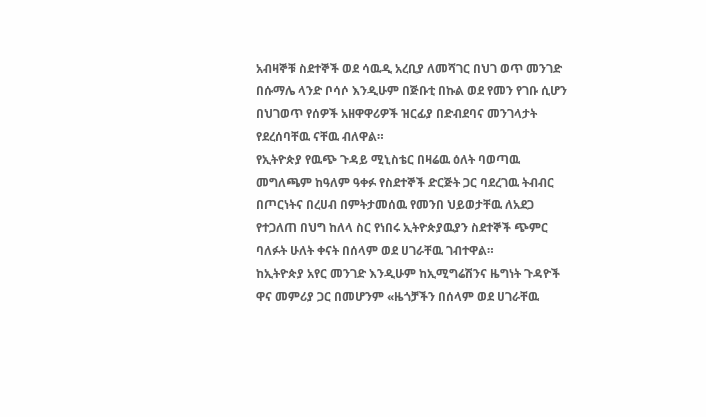አብዛኞቹ ስደተኞች ወደ ሳዉዲ አረቢያ ለመሻገር በህገ ወጥ መንገድ በሱማሌ ላንድ ቦሳሶ እንዲሁም በጅቡቲ በኩል ወደ የመን የገቡ ሲሆን በህገወጥ የሰዎች አዘዋዋሪዎች ዝርፊያ በድብደባና መንገላታት የደረሰባቸዉ ናቸዉ ብለዋል።
የኢትዮጵያ የዉጭ ጉዳይ ሚኒስቴር በዛሬዉ ዕለት ባወጣዉ መግለጫም ከዓለም ዓቀፉ የስደተኞች ድርጅት ጋር ባደረገዉ ትብብር በጦርነትና በረሀብ በምትታመሰዉ የመንበ ህይወታቸዉ ለአደጋ የተጋለጠ በህግ ከለላ ስር የነበሩ ኢትዮጵያዉያን ስደተኞች ጭምር ባለፉት ሁለት ቀናት በሰላም ወደ ሀገራቸዉ ገብተዋል።
ከኢትዮጵያ አየር መንገድ እንዲሁም ከኢሚግሬሽንና ዜግነት ጉዳዮች ዋና መምሪያ ጋር በመሆንም «ዜጎቻችን በሰላም ወደ ሀገራቸዉ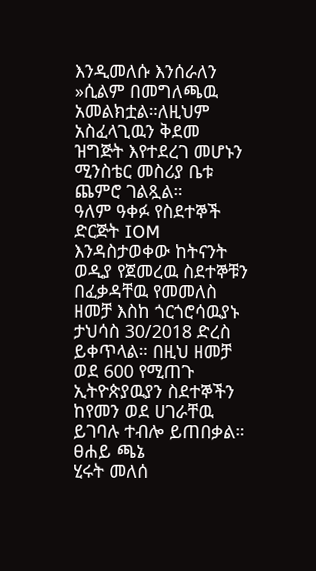እንዲመለሱ እንሰራለን »ሲልም በመግለጫዉ አመልክቷል።ለዚህም አስፈላጊዉን ቅደመ ዝግጅት እየተደረገ መሆኑን ሚንስቴር መስሪያ ቤቱ ጨምሮ ገልጿል።
ዓለም ዓቀፉ የስደተኞች ድርጅት IOM እንዳስታወቀው ከትናንት ወዲያ የጀመረዉ ስደተኞቹን በፈቃዳቸዉ የመመለስ ዘመቻ እስከ ጎርጎሮሳዉያኑ ታህሳስ 30/2018 ድረስ ይቀጥላል። በዚህ ዘመቻ ወደ 600 የሚጠጉ ኢትዮጵያዉያን ስደተኞችን ከየመን ወደ ሀገራቸዉ ይገባሉ ተብሎ ይጠበቃል።
ፀሐይ ጫኔ
ሂሩት መለሰ